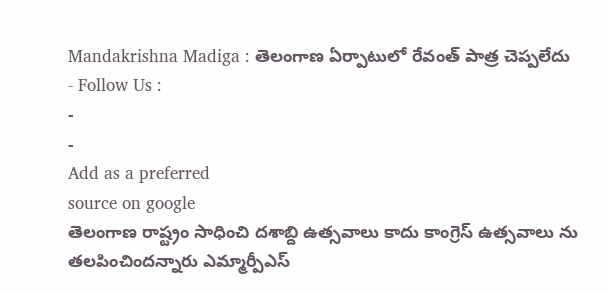Mandakrishna Madiga : తెలంగాణ ఏర్పాటులో రేవంత్ పాత్ర చెప్పలేదు
- Follow Us :
-
-
Add as a preferred
source on google
తెలంగాణ రాష్ట్రం సాధించి దశాబ్ది ఉత్సవాలు కాదు కాంగ్రెస్ ఉత్సవాలు ను తలపించిందన్నారు ఎమ్మార్పీఎస్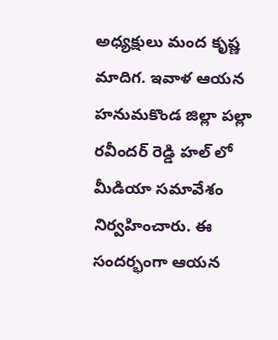అధ్యక్షులు మంద కృష్ణ మాదిగ. ఇవాళ ఆయన హనుమకొండ జిల్లా పల్లా రవీందర్ రెడ్డి హల్ లో మీడియా సమావేశం నిర్వహించారు. ఈ సందర్భంగా ఆయన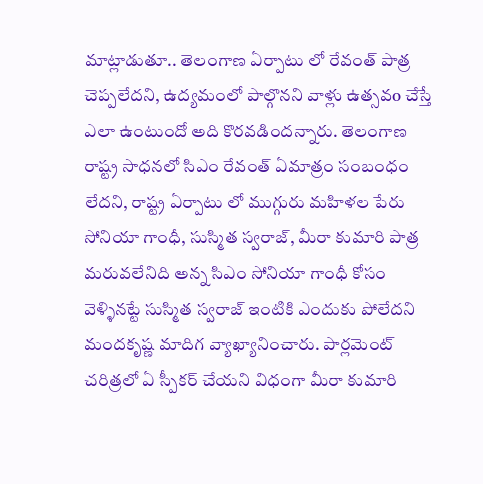మాట్లాడుతూ.. తెలంగాణ ఏర్పాటు లో రేవంత్ పాత్ర చెప్పలేదని, ఉద్యమంలో పాల్గొనని వాళ్లు ఉత్సవo చేస్తే ఎలా ఉంటుందో అది కొరవడిందన్నారు. తెలంగాణ రాష్ట్ర సాధనలో సిఎం రేవంత్ ఏమాత్రం సంబంధం లేదని, రాష్ట్ర ఏర్పాటు లో ముగ్గురు మహిళల పేరు సోనియా గాంధీ, సుస్మిత స్వరాజ్, మీరా కుమారి పాత్ర మరువలేనిది అన్న సిఎం సోనియా గాంధీ కోసం వెళ్ళినట్టే సుస్మిత స్వరాజ్ ఇంటికి ఎందుకు పోలేదని మందకృష్ణ మాదిగ వ్యాఖ్యానించారు. పార్లమెంట్ చరిత్రలో ఏ స్పీకర్ చేయని విధంగా మీరా కుమారి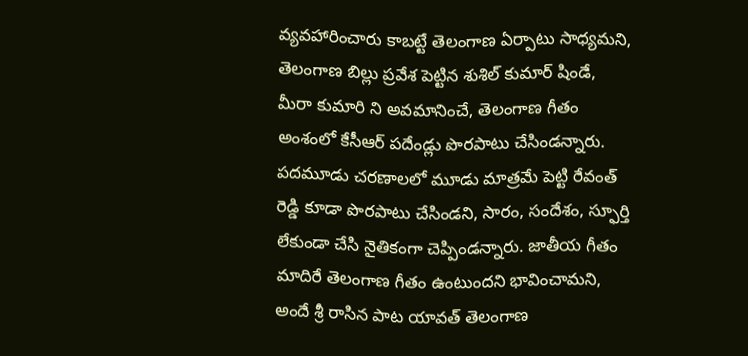వ్యవహారించారు కాబట్టే తెలంగాణ ఏర్పాటు సాధ్యమని, తెలంగాణ బిల్లు ప్రవేశ పెట్టిన శుశిల్ కుమార్ షిండే, మీరా కుమారి ని అవమానించే, తెలంగాణ గీతం అంశంలో కేసీఆర్ పదేండ్లు పొరపాటు చేసిండన్నారు. పదమూడు చరణాలలో మూడు మాత్రమే పెట్టి రేవంత్ రెడ్డి కూడా పొరపాటు చేసిండని, సారం, సందేశం, స్ఫూర్తి లేకుండా చేసి నైతికంగా చెప్పిండన్నారు. జాతీయ గీతం మాదిరే తెలంగాణ గీతం ఉంటుందని భావించామని, అందే శ్రీ రాసిన పాట యావత్ తెలంగాణ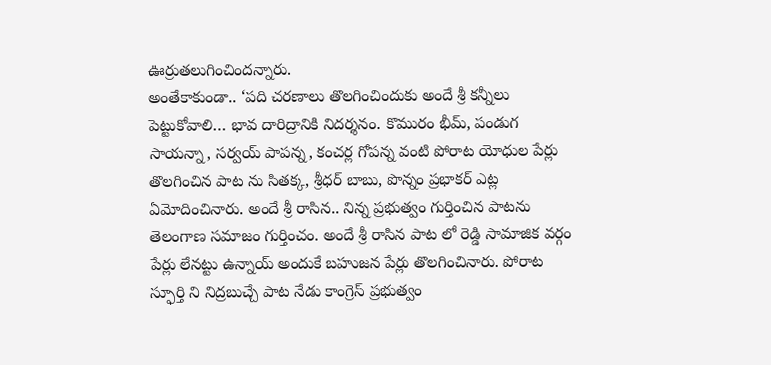ఊర్రుతలుగించిందన్నారు.
అంతేకాకుండా.. ‘పది చరణాలు తొలగించిందుకు అందే శ్రీ కన్నీలు పెట్టుకోవాలి… భావ దారిద్రానికి నిదర్శనం. కొమురం భీమ్, పండుగ సాయన్నా, సర్వయ్ పాపన్న, కంచర్ల గోపన్న వంటి పోరాట యోధుల పేర్లు తొలగించిన పాట ను సితక్క, శ్రీధర్ బాబు, పొన్నం ప్రభాకర్ ఎట్ల ఏమోదించినారు. అందే శ్రీ రాసిన.. నిన్న ప్రభుత్వం గుర్తించిన పాటను తెలంగాణ సమాజం గుర్తించం. అందే శ్రీ రాసిన పాట లో రెడ్డి సామాజిక వర్గం పేర్లు లేనట్టు ఉన్నాయ్ అందుకే బహుజన పేర్లు తొలగించినారు. పోరాట స్ఫూర్తి ని నిద్రబుచ్చే పాట నేడు కాంగ్రెస్ ప్రభుత్వం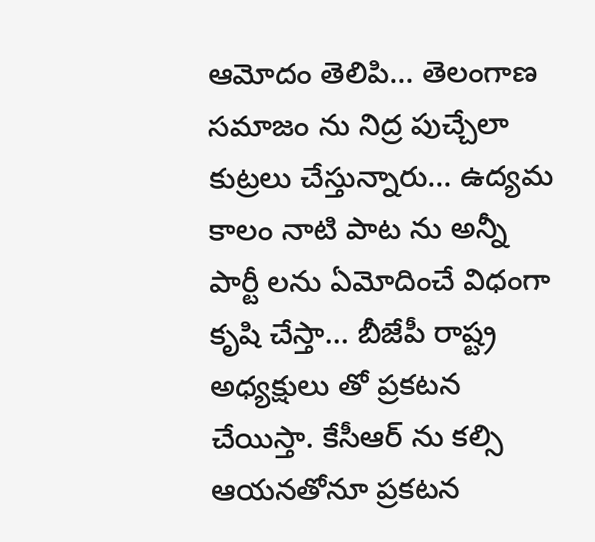ఆమోదం తెలిపి… తెలంగాణ సమాజం ను నిద్ర పుచ్చేలా కుట్రలు చేస్తున్నారు… ఉద్యమ కాలం నాటి పాట ను అన్నీ పార్టీ లను ఏమోదించే విధంగా కృషి చేస్తా… బీజేపీ రాష్ట్ర అధ్యక్షులు తో ప్రకటన చేయిస్తా. కేసీఆర్ ను కల్సి ఆయనతోనూ ప్రకటన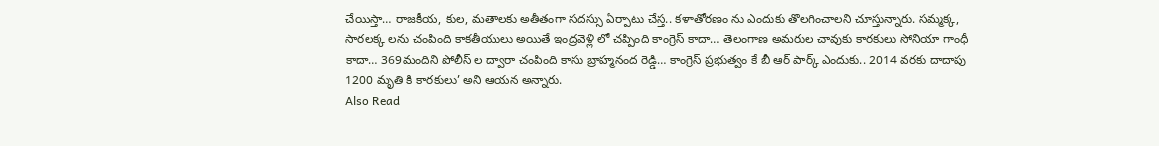చేయిస్తా… రాజకీయ, కుల, మతాలకు అతీతంగా సదస్సు ఏర్పాటు చేస్త.. కళాతోరణం ను ఎందుకు తొలగించాలని చూస్తున్నారు. సమ్మక్క, సారలక్క లను చంపింది కాకతీయులు అయితే ఇంద్రవెళ్లి లో చప్పింది కాంగ్రెస్ కాదా… తెలంగాణ అమరుల చావుకు కారకులు సోనియా గాంధీ కాదా… 369మందిని పోలీస్ ల ద్వారా చంపింది కాసు బ్రాహ్మనంద రెడ్డి… కాంగ్రెస్ ప్రభుత్వం కే బీ ఆర్ పార్క్ ఎందుకు.. 2014 వరకు దాదాపు 1200 మృతి కి కారకులు’ అని ఆయన అన్నారు.
Also Read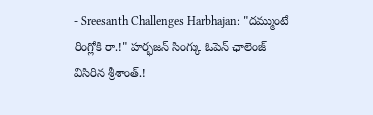- Sreesanth Challenges Harbhajan: "దమ్ముంటే రింగ్లోకి రా.!" హర్భజన్ సింగ్కు ఓపెన్ ఛాలెంజ్ విసిరిన శ్రీశాంత్.!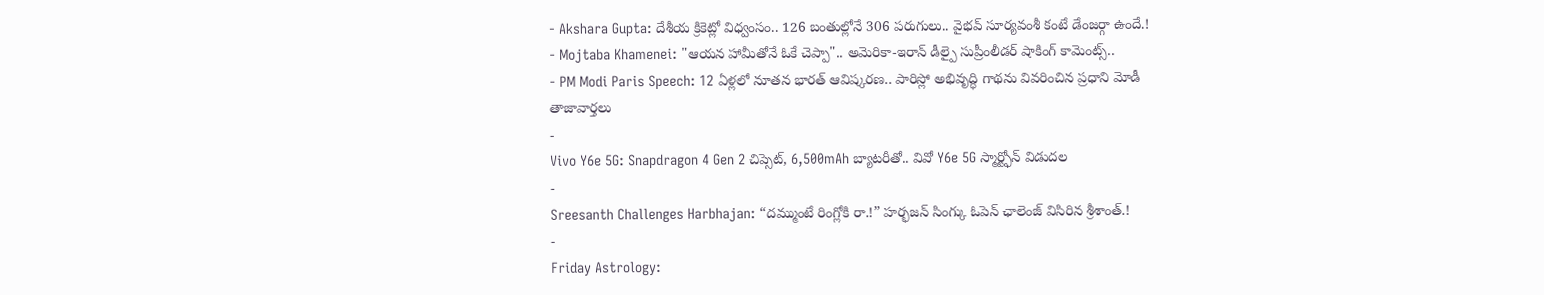- Akshara Gupta: దేశీయ క్రికెట్లో విధ్వంసం.. 126 బంతుల్లోనే 306 పరుగులు.. వైభవ్ సూర్యవంశీ కంటే డేంజర్గా ఉందే.!
- Mojtaba Khamenei: "ఆయన హామీతోనే ఓకే చెప్పా".. అమెరికా-ఇరాన్ డీల్పై సుప్రీంలీడర్ షాకింగ్ కామెంట్స్..
- PM Modi Paris Speech: 12 ఏళ్లలో నూతన భారత్ ఆవిష్కరణ.. పారిస్లో అభివృద్ధి గాథను వివరించిన ప్రధాని మోడీ
తాజావార్తలు
-
Vivo Y6e 5G: Snapdragon 4 Gen 2 చిప్సెట్, 6,500mAh బ్యాటరీతో.. వివో Y6e 5G స్మార్ట్ఫోన్ విడుదల
-
Sreesanth Challenges Harbhajan: “దమ్ముంటే రింగ్లోకి రా.!” హర్భజన్ సింగ్కు ఓపెన్ ఛాలెంజ్ విసిరిన శ్రీశాంత్.!
-
Friday Astrology: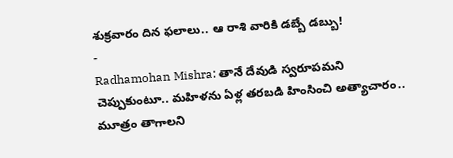శుక్రవారం దిన ఫలాలు.. ఆ రాశి వారికి డబ్బే డబ్బు!
-
Radhamohan Mishra: తానే దేవుడి స్వరూపమని చెప్పుకుంటూ.. మహిళను ఏళ్ల తరబడి హింసించి అత్యాచారం.. మూత్రం తాగాలని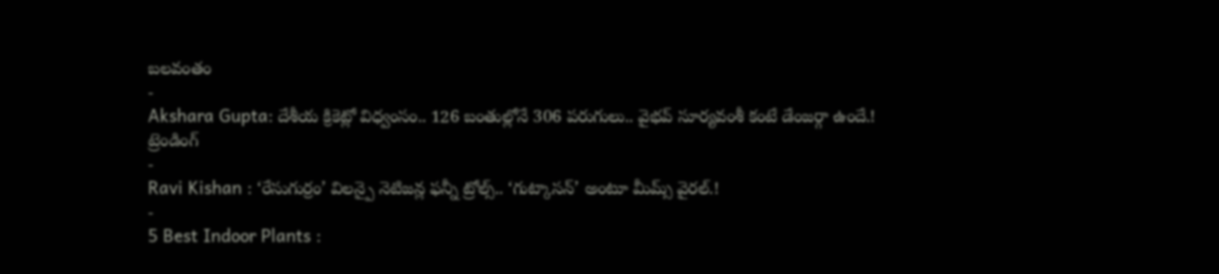బలవంతం
-
Akshara Gupta: దేశీయ క్రికెట్లో విధ్వంసం.. 126 బంతుల్లోనే 306 పరుగులు.. వైభవ్ సూర్యవంశీ కంటే డేంజర్గా ఉందే.!
ట్రెండింగ్
-
Ravi Kishan : ‘రేసుగుర్రం’ విలన్పై నెటిజన్ల ఫన్నీ ట్రోల్స్.. ‘గుట్కాసన్’ అంటూ మీమ్స్ వైరల్.!
-
5 Best Indoor Plants :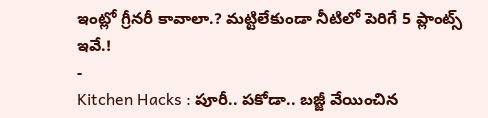ఇంట్లో గ్రీనరీ కావాలా.? మట్టిలేకుండా నీటిలో పెరిగే 5 ప్లాంట్స్ ఇవే.!
-
Kitchen Hacks : పూరీ.. పకోడా.. బజ్జీ వేయించిన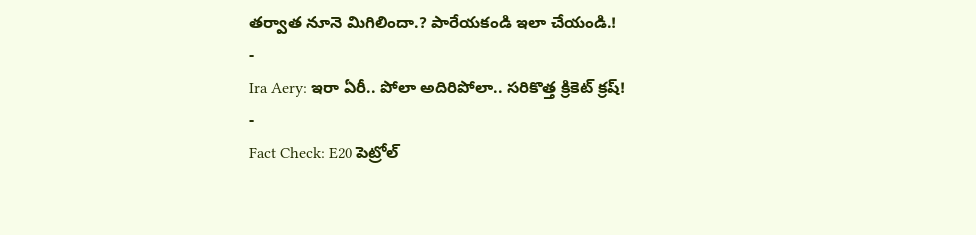తర్వాత నూనె మిగిలిందా.? పారేయకండి ఇలా చేయండి.!
-
Ira Aery: ఇరా ఏరీ.. పోలా అదిరిపోలా.. సరికొత్త క్రికెట్ క్రష్!
-
Fact Check: E20 పెట్రోల్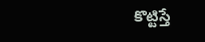కొట్టిస్తే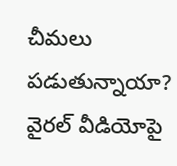చీమలు పడుతున్నాయా? వైరల్ వీడియోపై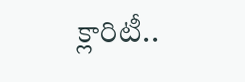క్లారిటీ..